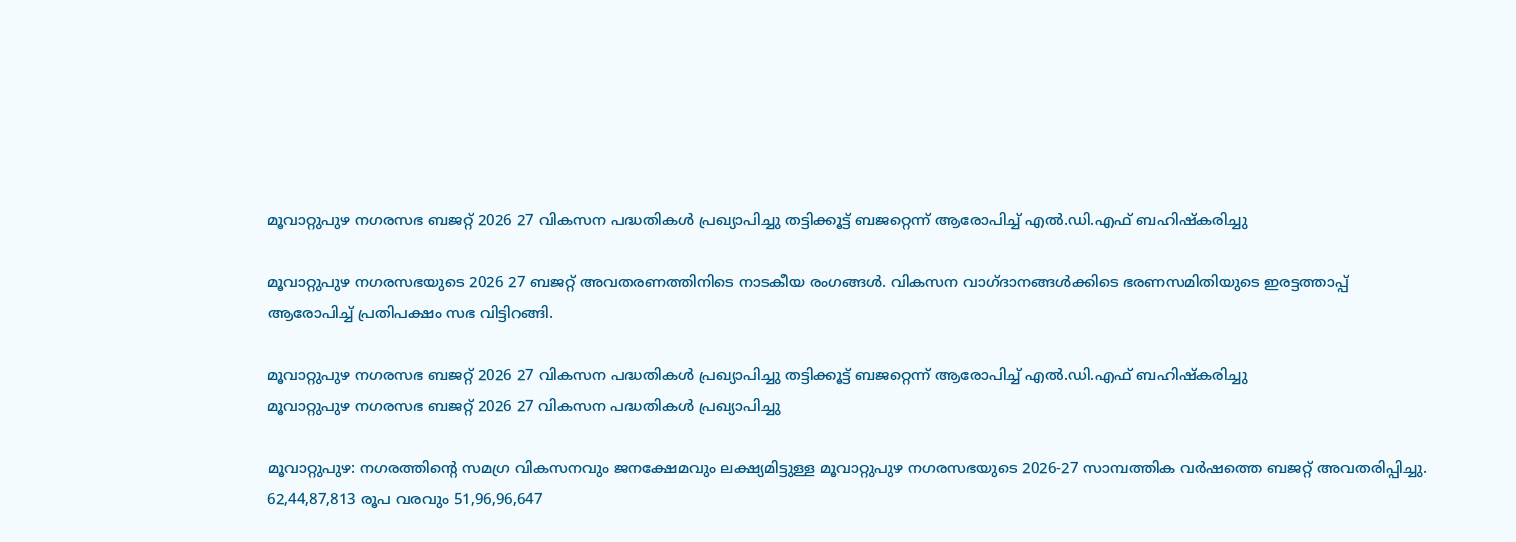മൂവാറ്റുപുഴ നഗരസഭ ബജറ്റ് 2026 27 വികസന പദ്ധതികൾ പ്രഖ്യാപിച്ചു തട്ടിക്കൂട്ട് ബജറ്റെന്ന് ആരോപിച്ച് എൽ.ഡി.എഫ് ബഹിഷ്കരിച്ചു

മൂവാറ്റുപുഴ നഗരസഭയുടെ 2026 27 ബജറ്റ് അവതരണത്തിനിടെ നാടകീയ രംഗങ്ങൾ. വികസന വാഗ്ദാനങ്ങൾക്കിടെ ഭരണസമിതിയുടെ ഇരട്ടത്താപ്പ് ആരോപിച്ച് പ്രതിപക്ഷം സഭ വിട്ടിറങ്ങി.

മൂവാറ്റുപുഴ നഗരസഭ ബജറ്റ് 2026 27 വികസന പദ്ധതികൾ പ്രഖ്യാപിച്ചു തട്ടിക്കൂട്ട് ബജറ്റെന്ന് ആരോപിച്ച് എൽ.ഡി.എഫ് ബഹിഷ്കരിച്ചു
മൂവാറ്റുപുഴ നഗരസഭ ബജറ്റ് 2026 27 വികസന പദ്ധതികൾ പ്രഖ്യാപിച്ചു

മൂവാറ്റുപുഴ: നഗരത്തിന്റെ സമഗ്ര വികസനവും ജനക്ഷേമവും ലക്ഷ്യമിട്ടുള്ള മൂവാറ്റുപുഴ നഗരസഭയുടെ 2026-27 സാമ്പത്തിക വർഷത്തെ ബജറ്റ് അവതരിപ്പിച്ചു. 62,44,87,813 രൂപ വരവും 51,96,96,647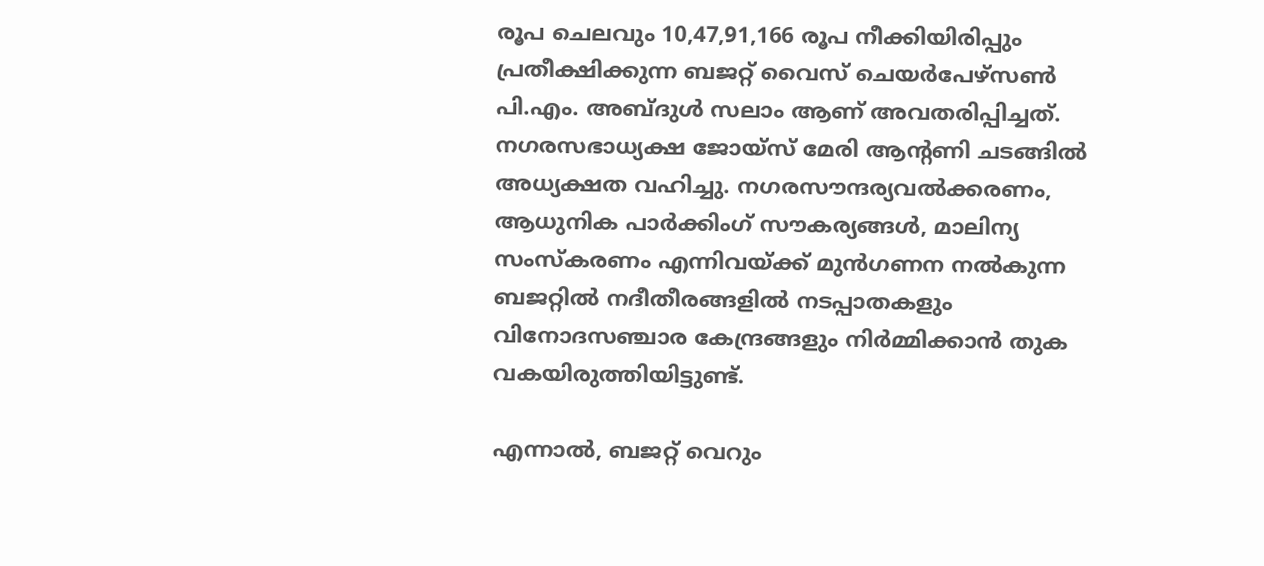രൂപ ചെലവും 10,47,91,166 രൂപ നീക്കിയിരിപ്പും പ്രതീക്ഷിക്കുന്ന ബജറ്റ് വൈസ് ചെയർപേഴ്സൺ പി.എം. അബ്ദുൾ സലാം ആണ് അവതരിപ്പിച്ചത്. നഗരസഭാധ്യക്ഷ ജോയ്‌സ് മേരി ആന്റണി ചടങ്ങിൽ അധ്യക്ഷത വഹിച്ചു. നഗരസൗന്ദര്യവൽക്കരണം, ആധുനിക പാർക്കിംഗ് സൗകര്യങ്ങൾ, മാലിന്യ സംസ്കരണം എന്നിവയ്ക്ക് മുൻഗണന നൽകുന്ന ബജറ്റിൽ നദീതീരങ്ങളിൽ നടപ്പാതകളും വിനോദസഞ്ചാര കേന്ദ്രങ്ങളും നിർമ്മിക്കാൻ തുക വകയിരുത്തിയിട്ടുണ്ട്.

എന്നാൽ, ബജറ്റ് വെറും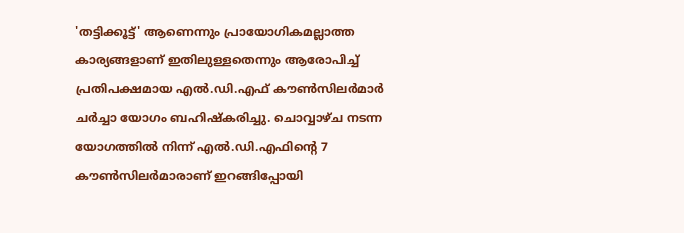'തട്ടിക്കൂട്ട്' ആണെന്നും പ്രായോഗികമല്ലാത്ത കാര്യങ്ങളാണ് ഇതിലുള്ളതെന്നും ആരോപിച്ച് പ്രതിപക്ഷമായ എൽ.ഡി.എഫ് കൗൺസിലർമാർ ചർച്ചാ യോഗം ബഹിഷ്കരിച്ചു. ചൊവ്വാഴ്ച നടന്ന യോഗത്തിൽ നിന്ന് എൽ.ഡി.എഫിന്റെ 7 കൗൺസിലർമാരാണ് ഇറങ്ങിപ്പോയി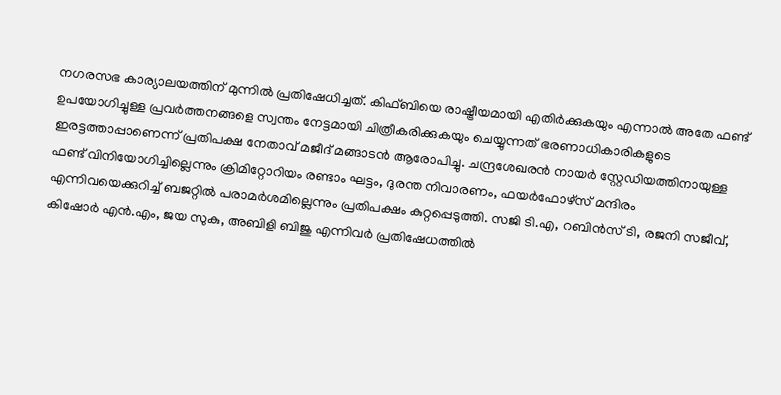നഗരസഭ കാര്യാലയത്തിന് മുന്നിൽ പ്രതിഷേധിച്ചത്. കിഫ്ബിയെ രാഷ്ട്രീയമായി എതിർക്കുകയും എന്നാൽ അതേ ഫണ്ട് ഉപയോഗിച്ചുള്ള പ്രവർത്തനങ്ങളെ സ്വന്തം നേട്ടമായി ചിത്രീകരിക്കുകയും ചെയ്യുന്നത് ഭരണാധികാരികളുടെ ഇരട്ടത്താപ്പാണെന്ന് പ്രതിപക്ഷ നേതാവ് മജീദ് മങ്ങാടൻ ആരോപിച്ചു. ചന്ദ്രശേഖരൻ നായർ സ്റ്റേഡിയത്തിനായുള്ള ഫണ്ട് വിനിയോഗിച്ചില്ലെന്നും ക്രിമിറ്റോറിയം രണ്ടാം ഘട്ടം, ദുരന്ത നിവാരണം, ഫയർഫോഴ്സ് മന്ദിരം എന്നിവയെക്കുറിച്ച് ബജറ്റിൽ പരാമർശമില്ലെന്നും പ്രതിപക്ഷം കുറ്റപ്പെടുത്തി. സജി ടി.എ, റബിൻസ് ടി, രജനി സജീവ്, കിഷോ‌ർ എൻ.എം, ജയ സുകു, അബിളി ബിജു എന്നിവർ പ്രതിഷേധത്തിൽ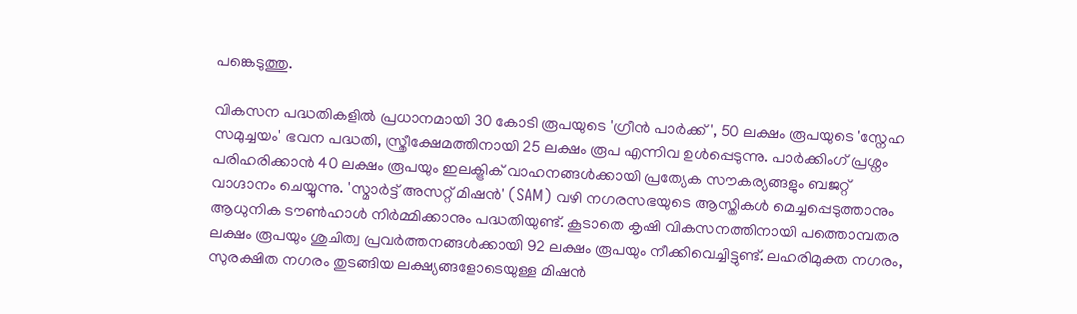പങ്കെടുത്തു.

വികസന പദ്ധതികളിൽ പ്രധാനമായി 30 കോടി രൂപയുടെ 'ഗ്രീൻ പാർക്ക്', 50 ലക്ഷം രൂപയുടെ 'സ്നേഹ സമുച്ചയം' ഭവന പദ്ധതി, സ്ത്രീക്ഷേമത്തിനായി 25 ലക്ഷം രൂപ എന്നിവ ഉൾപ്പെടുന്നു. പാർക്കിംഗ് പ്രശ്നം പരിഹരിക്കാൻ 40 ലക്ഷം രൂപയും ഇലക്ട്രിക് വാഹനങ്ങൾക്കായി പ്രത്യേക സൗകര്യങ്ങളും ബജറ്റ് വാഗ്ദാനം ചെയ്യുന്നു. 'സ്മാർട്ട് അസറ്റ് മിഷൻ' (SAM) വഴി നഗരസഭയുടെ ആസ്തികൾ മെച്ചപ്പെടുത്താനും ആധുനിക ടൗൺഹാൾ നിർമ്മിക്കാനും പദ്ധതിയുണ്ട്. കൂടാതെ കൃഷി വികസനത്തിനായി പത്തൊമ്പതര ലക്ഷം രൂപയും ശുചിത്വ പ്രവർത്തനങ്ങൾക്കായി 92 ലക്ഷം രൂപയും നീക്കിവെച്ചിട്ടുണ്ട്. ലഹരിമുക്ത നഗരം, സുരക്ഷിത നഗരം തുടങ്ങിയ ലക്ഷ്യങ്ങളോടെയുള്ള മിഷൻ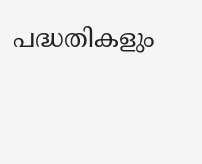പദ്ധതികളും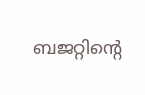ബജറ്റിന്റെ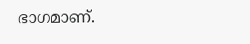ഭാഗമാണ്.